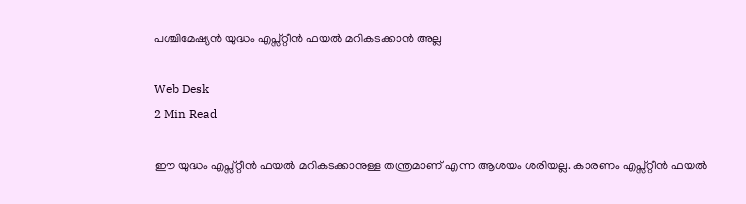പശ്ചിമേഷ്യന്‍ യുദ്ധം എപ്സ്റ്റീന്‍ ഫയല്‍ മറികടക്കാന്‍ അല്ല

Web Desk
2 Min Read

ഈ യുദ്ധം എപ്സ്റ്റീന്‍ ഫയല്‍ മറികടക്കാനുള്ള തന്ത്രമാണ് എന്ന ആശയം ശരിയല്ല. കാരണം എപ്സ്റ്റീന്‍ ഫയല്‍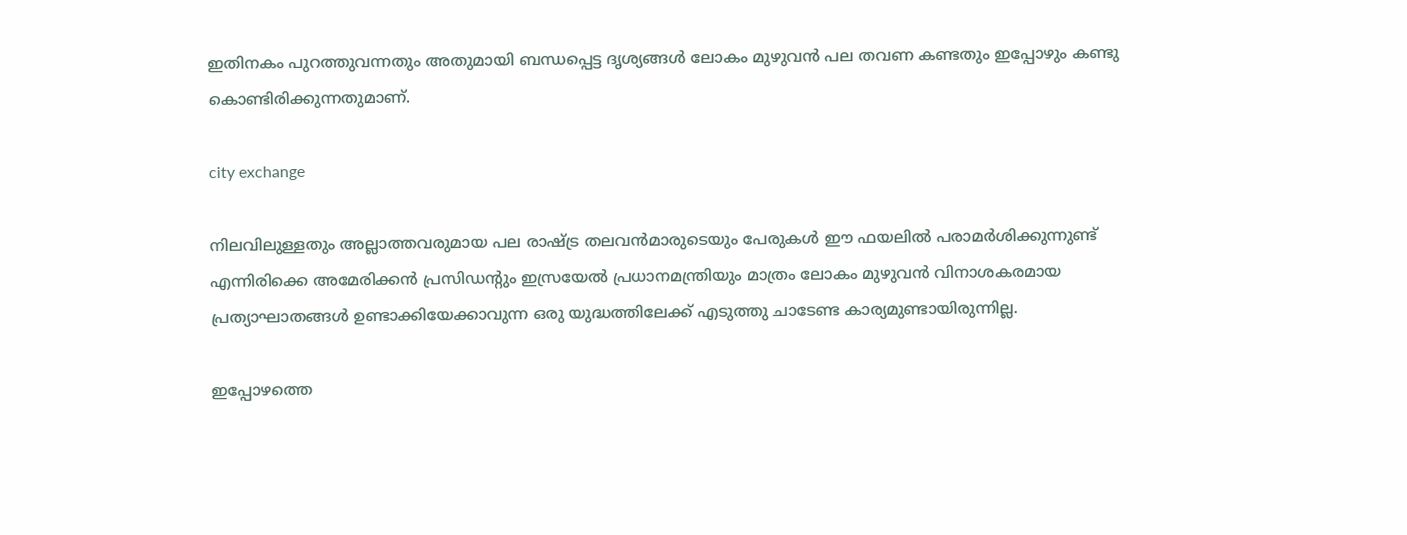ഇതിനകം പുറത്തുവന്നതും അതുമായി ബന്ധപ്പെട്ട ദൃശ്യങ്ങള്‍ ലോകം മുഴുവന്‍ പല തവണ കണ്ടതും ഇപ്പോഴും കണ്ടു കൊണ്ടിരിക്കുന്നതുമാണ്.

city exchange

നിലവിലുള്ളതും അല്ലാത്തവരുമായ പല രാഷ്ട്ര തലവന്‍മാരുടെയും പേരുകള്‍ ഈ ഫയലില്‍ പരാമര്‍ശിക്കുന്നുണ്ട് എന്നിരിക്കെ അമേരിക്കന്‍ പ്രസിഡന്റും ഇസ്രയേല്‍ പ്രധാനമന്ത്രിയും മാത്രം ലോകം മുഴുവന്‍ വിനാശകരമായ പ്രത്യാഘാതങ്ങള്‍ ഉണ്ടാക്കിയേക്കാവുന്ന ഒരു യുദ്ധത്തിലേക്ക് എടുത്തു ചാടേണ്ട കാര്യമുണ്ടായിരുന്നില്ല.

ഇപ്പോഴത്തെ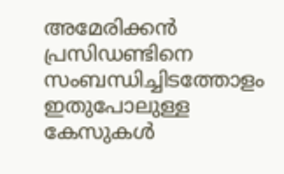അമേരിക്കന്‍ പ്രസിഡണ്ടിനെ സംബന്ധിച്ചിടത്തോളം ഇതുപോലുള്ള കേസുകള്‍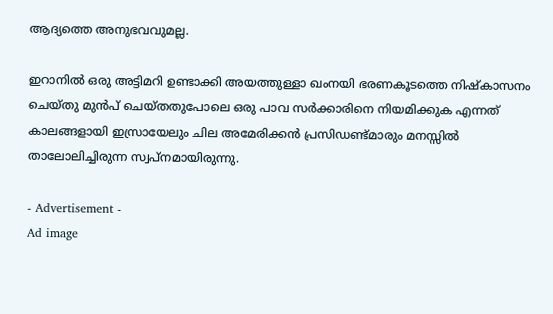ആദ്യത്തെ അനുഭവവുമല്ല.

ഇറാനില്‍ ഒരു അട്ടിമറി ഉണ്ടാക്കി അയത്തുള്ളാ ഖംനയി ഭരണകൂടത്തെ നിഷ്‌കാസനം ചെയ്തു മുന്‍പ് ചെയ്തതുപോലെ ഒരു പാവ സര്‍ക്കാരിനെ നിയമിക്കുക എന്നത് കാലങ്ങളായി ഇസ്രായേലും ചില അമേരിക്കന്‍ പ്രസിഡണ്ട്മാരും മനസ്സില്‍ താലോലിച്ചിരുന്ന സ്വപ്‌നമായിരുന്നു.

- Advertisement -
Ad image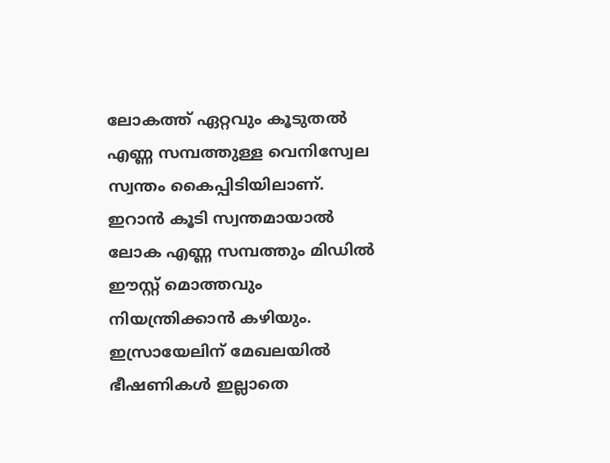ലോകത്ത് ഏറ്റവും കൂടുതല്‍ എണ്ണ സമ്പത്തുള്ള വെനിസ്വേല സ്വന്തം കൈപ്പിടിയിലാണ്. ഇറാന്‍ കൂടി സ്വന്തമായാല്‍ ലോക എണ്ണ സമ്പത്തും മിഡില്‍ ഈസ്റ്റ് മൊത്തവും നിയന്ത്രിക്കാന്‍ കഴിയും. ഇസ്രായേലിന് മേഖലയില്‍ ഭീഷണികള്‍ ഇല്ലാതെ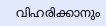വിഹരിക്കാനും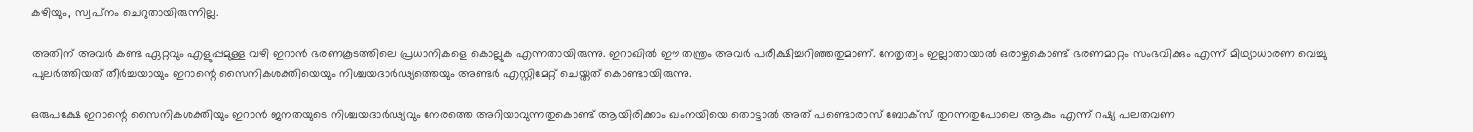കഴിയും, സ്വപ്‌നം ചെറുതായിരുന്നില്ല.

അതിന് അവര്‍ കണ്ട ഏറ്റവും എളുപ്പമുള്ള വഴി ഇറാന്‍ ഭരണകൂടത്തിലെ പ്രധാനികളെ കൊല്ലുക എന്നതായിരുന്നു. ഇറാഖില്‍ ഈ തന്ത്രം അവര്‍ പരീക്ഷിച്ചറിഞ്ഞതുമാണ്. നേതൃത്വം ഇല്ലാതായാല്‍ ഒരാഴ്ചകൊണ്ട് ഭരണമാറ്റം സംഭവിക്കും എന്ന് മിഥ്യാധാരണ വെച്ചു പുലര്‍ത്തിയത് തീര്‍ച്ചയായും ഇറാന്റെ സൈനികശക്തിയെയും നിശ്ചയദാര്‍ഢ്യത്തെയും അണ്ടര്‍ എസ്റ്റിമേറ്റ് ചെയ്തത് കൊണ്ടായിരുന്നു.

ഒരുപക്ഷേ ഇറാന്റെ സൈനികശക്തിയും ഇറാന്‍ ജനതയുടെ നിശ്ചയദാര്‍ഢ്യവും നേരത്തെ അറിയാവുന്നതുകൊണ്ട് ആയിരിക്കാം ഖംനയിയെ തൊട്ടാല്‍ അത് പണ്ടൊരാസ് ബോക്‌സ് തുറന്നതുപോലെ ആകും എന്ന് റഷ്യ പലതവണ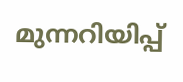മുന്നറിയിപ്പ്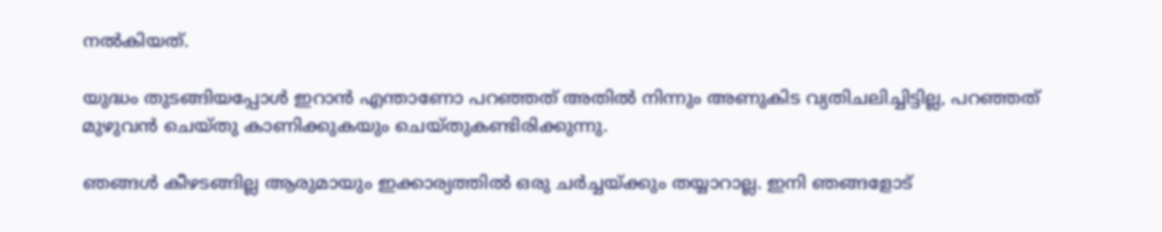നല്‍കിയത്.

യുദ്ധം തുടങ്ങിയപ്പോള്‍ ഇറാന്‍ എന്താണോ പറഞ്ഞത് അതില്‍ നിന്നും അണുകിട വ്യതിചലിച്ചിട്ടില്ല, പറഞ്ഞത് മുഴുവന്‍ ചെയ്തു കാണിക്കുകയും ചെയ്തുകണ്ടിരിക്കുന്നു.

ഞങ്ങള്‍ കീഴടങ്ങില്ല ആരുമായും ഇക്കാര്യത്തില്‍ ഒരു ചര്‍ച്ചയ്ക്കും തയ്യാറാല്ല. ഇനി ഞങ്ങളോട്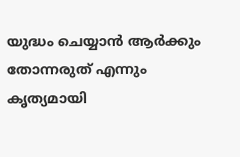യുദ്ധം ചെയ്യാന്‍ ആര്‍ക്കും തോന്നരുത് എന്നും കൃത്യമായി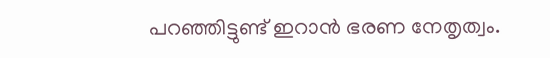പറഞ്ഞിട്ടുണ്ട് ഇറാന്‍ ഭരണ നേതൃത്വം.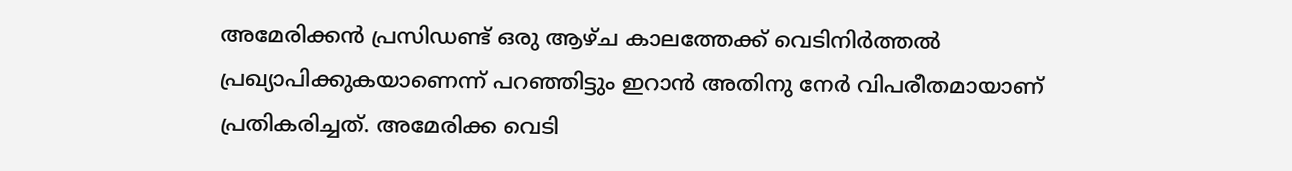അമേരിക്കന്‍ പ്രസിഡണ്ട് ഒരു ആഴ്ച കാലത്തേക്ക് വെടിനിര്‍ത്തല്‍ പ്രഖ്യാപിക്കുകയാണെന്ന് പറഞ്ഞിട്ടും ഇറാന്‍ അതിനു നേര്‍ വിപരീതമായാണ് പ്രതികരിച്ചത്. അമേരിക്ക വെടി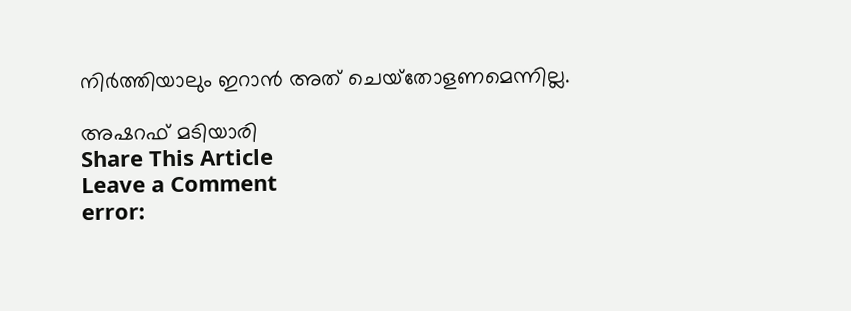നിര്‍ത്തിയാലും ഇറാന്‍ അത് ചെയ്‌തോളണമെന്നില്ല.

അഷറഫ് മടിയാരി
Share This Article
Leave a Comment
error: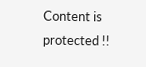Content is protected !!